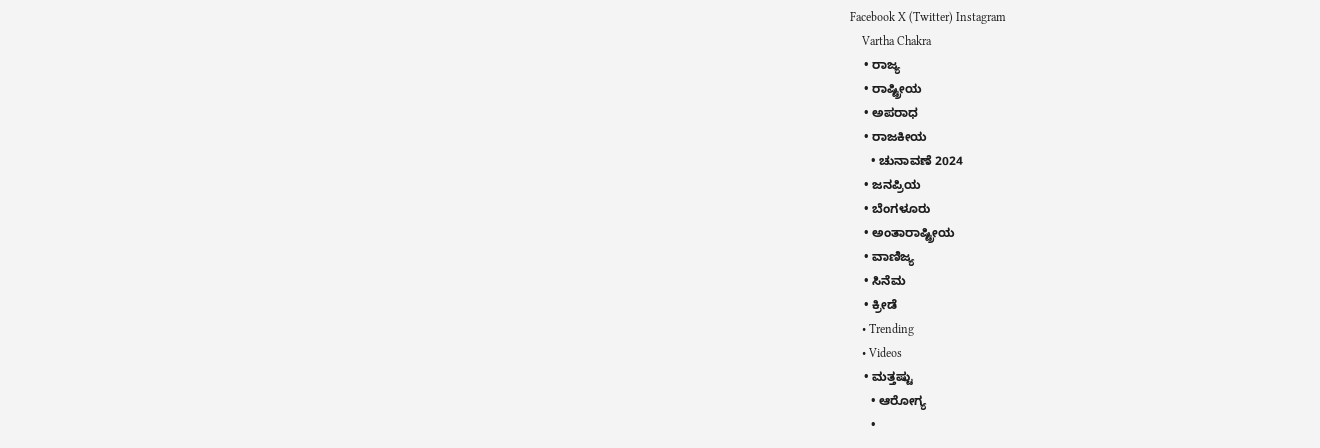Facebook X (Twitter) Instagram
    Vartha Chakra
    • ರಾಜ್ಯ
    • ರಾಷ್ಟ್ರೀಯ
    • ಅಪರಾಧ
    • ರಾಜಕೀಯ
      • ಚುನಾವಣೆ 2024
    • ಜನಪ್ರಿಯ
    • ಬೆಂಗಳೂರು
    • ಅಂತಾರಾಷ್ಟ್ರೀಯ
    • ವಾಣಿಜ್ಯ
    • ಸಿನೆಮ
    • ಕ್ರೀಡೆ
    • Trending
    • Videos
    • ಮತ್ತಷ್ಟು
      • ಆರೋಗ್ಯ
      •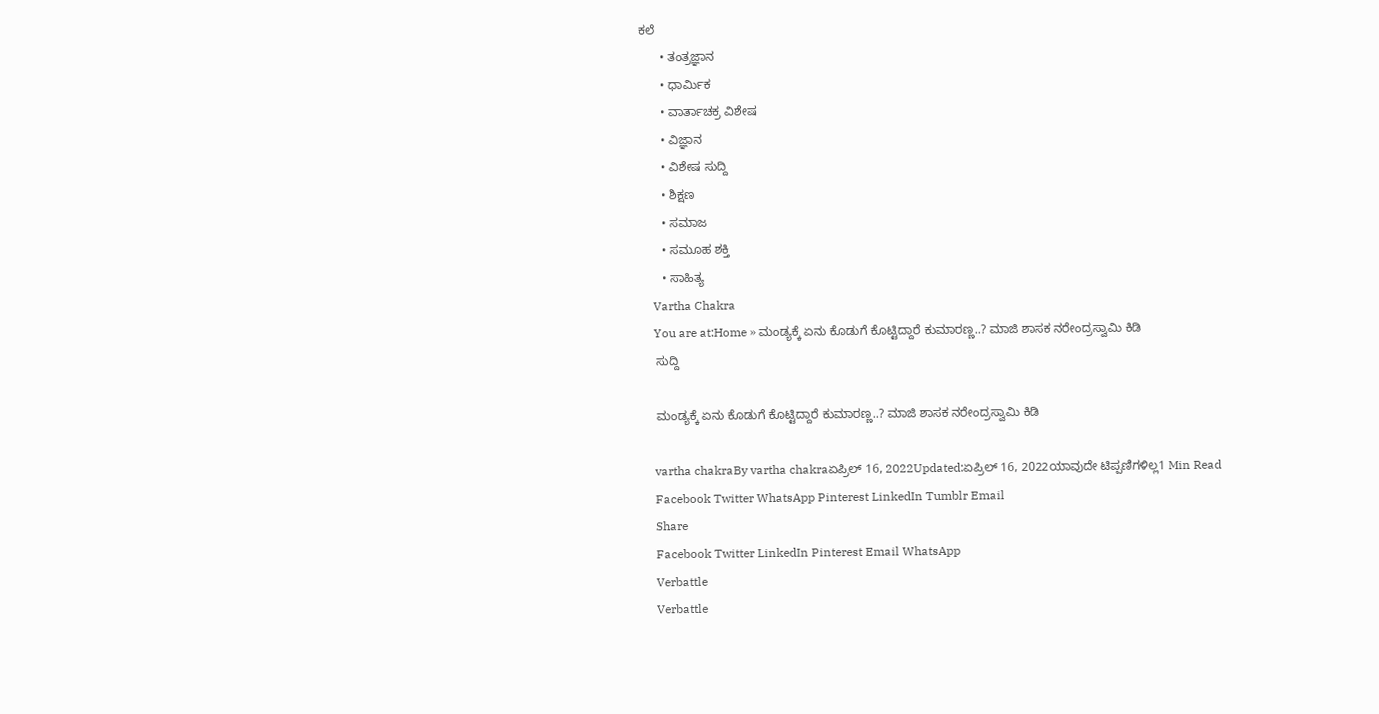ಕಲೆ
      • ತಂತ್ರಜ್ಞಾನ
      • ಧಾರ್ಮಿಕ
      • ವಾರ್ತಾಚಕ್ರ ವಿಶೇಷ
      • ವಿಜ್ಞಾನ
      • ವಿಶೇಷ ಸುದ್ದಿ
      • ಶಿಕ್ಷಣ
      • ಸಮಾಜ
      • ಸಮೂಹ ಶಕ್ತಿ
      • ಸಾಹಿತ್ಯ
    Vartha Chakra
    You are at:Home » ಮಂಡ್ಯಕ್ಕೆ ಏನು ಕೊಡುಗೆ ಕೊಟ್ಟಿದ್ದಾರೆ ಕುಮಾರಣ್ಣ..? ಮಾಜಿ ಶಾಸಕ ನರೇಂದ್ರಸ್ವಾಮಿ ಕಿಡಿ
    ಸುದ್ದಿ

    ಮಂಡ್ಯಕ್ಕೆ ಏನು ಕೊಡುಗೆ ಕೊಟ್ಟಿದ್ದಾರೆ ಕುಮಾರಣ್ಣ..? ಮಾಜಿ ಶಾಸಕ ನರೇಂದ್ರಸ್ವಾಮಿ ಕಿಡಿ

    vartha chakraBy vartha chakraಏಪ್ರಿಲ್ 16, 2022Updated:ಏಪ್ರಿಲ್ 16, 2022ಯಾವುದೇ ಟಿಪ್ಪಣಿಗಳಿಲ್ಲ1 Min Read
    Facebook Twitter WhatsApp Pinterest LinkedIn Tumblr Email
    Share
    Facebook Twitter LinkedIn Pinterest Email WhatsApp
    Verbattle
    Verbattle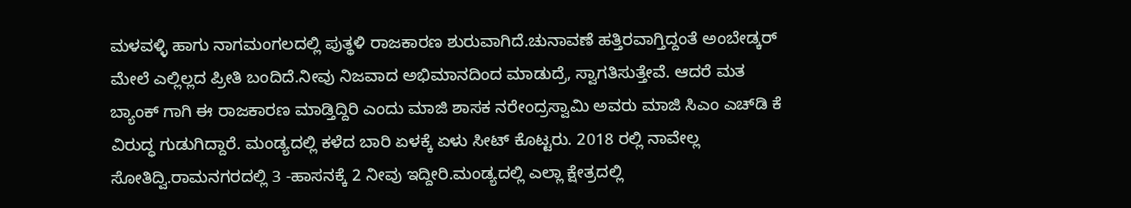ಮಳವಳ್ಳಿ ಹಾಗು ನಾಗಮಂಗಲದಲ್ಲಿ ಪುತ್ಥಳಿ ರಾಜಕಾರಣ ಶುರುವಾಗಿದೆ.ಚುನಾವಣೆ ಹತ್ತಿರವಾಗ್ತಿದ್ದಂತೆ ಅಂಬೇಡ್ಕರ್ ಮೇಲೆ ಎಲ್ಲಿಲ್ಲದ ಪ್ರೀತಿ ಬಂದಿದೆ.ನೀವು ನಿಜವಾದ ಅಭಿಮಾನದಿಂದ ಮಾಡುದ್ರೆ, ಸ್ವಾಗತಿಸುತ್ತೇವೆ. ಆದರೆ ಮತ ಬ್ಯಾಂಕ್ ಗಾಗಿ ಈ ರಾಜಕಾರಣ ಮಾಡ್ತಿದ್ದಿರಿ ಎಂದು ಮಾಜಿ ಶಾಸಕ ನರೇಂದ್ರಸ್ವಾಮಿ ಅವರು ಮಾಜಿ ಸಿಎಂ ಎಚ್‌ಡಿ ಕೆ‌ ವಿರುದ್ಧ ಗುಡುಗಿದ್ದಾರೆ. ಮಂಡ್ಯದಲ್ಲಿ ಕಳೆದ ಬಾರಿ ಏಳಕ್ಕೆ ಏಳು ಸೀಟ್ ಕೊಟ್ಟರು. 2018 ರಲ್ಲಿ ನಾವೇಲ್ಲ ಸೋತಿದ್ವಿ.ರಾಮನಗರದಲ್ಲಿ 3 -ಹಾಸನಕ್ಕೆ 2 ನೀವು ಇದ್ದೀರಿ.ಮಂಡ್ಯದಲ್ಲಿ ಎಲ್ಲಾ ಕ್ಷೇತ್ರದಲ್ಲಿ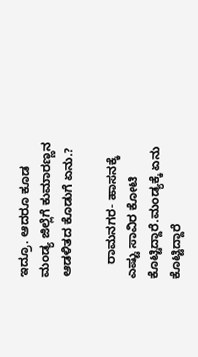ಇದ್ರೂ. ಆದರೂ ಕೂಡ ಮಂಡ್ಯ ಜಿಲ್ಲೆಗೆ ಕುಮಾರಣ್ಣನ ಆಡಳಿತದ ಕೊಡುಗೆ ಏನು.?

    ರಾಮನಗರ- ಹಾಸನಕ್ಕೆ ಎಷ್ಟು ಸಾವಿರ ಕೋಟಿ ಕೊಟ್ಟಿದ್ದಾರೆ.ಮಂಡ್ಯಕ್ಕೆ ಏನು ಕೊಟ್ಟಿದ್ದಾರೆ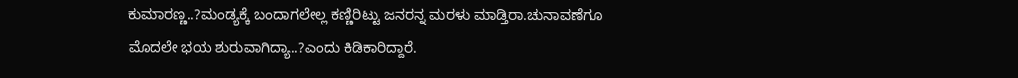ಕುಮಾರಣ್ಣ..?ಮಂಡ್ಯಕ್ಕೆ ಬಂದಾಗಲೇಲ್ಲ ಕಣ್ಣಿರಿಟ್ಟು ಜನರನ್ನ ಮರಳು ಮಾಡ್ತಿರಾ.ಚುನಾವಣೆಗೂ ಮೊದಲೇ ಭಯ ಶುರುವಾಗಿದ್ಯಾ..?ಎಂದು ಕಿಡಿಕಾರಿದ್ದಾರೆ.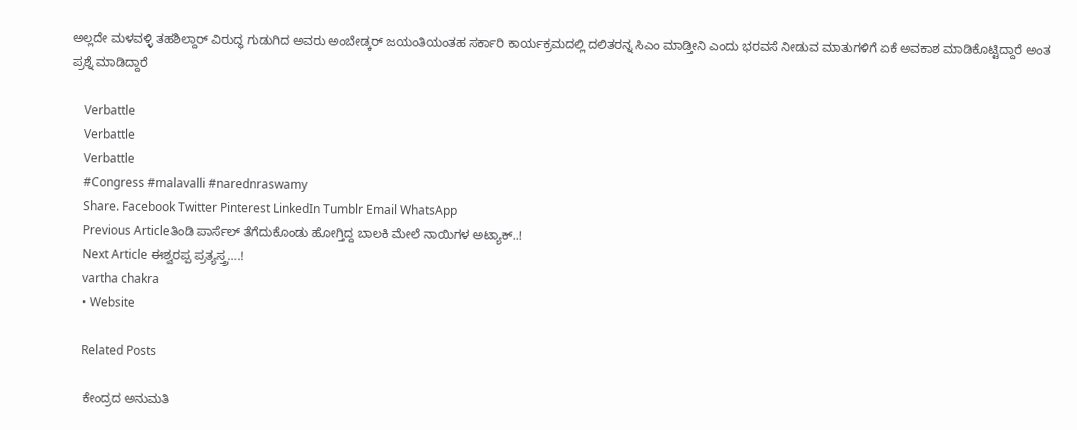ಅಲ್ಲದೇ ಮಳವಳ್ಳಿ ತಹಶಿಲ್ದಾರ್ ವಿರುದ್ಧ ಗುಡುಗಿದ ಅವರು ಅಂಬೇಡ್ಕರ್ ಜಯಂತಿಯಂತಹ ಸರ್ಕಾರಿ ಕಾರ್ಯಕ್ರಮದಲ್ಲಿ ದಲಿತರನ್ನ ಸಿಎಂ ಮಾಡ್ತೀನಿ ಎಂದು ಭರವಸೆ ನೀಡುವ ಮಾತುಗಳಿಗೆ ಏಕೆ ಅವಕಾಶ ಮಾಡಿಕೊಟ್ಟಿದ್ದಾರೆ ಅಂತ ಪ್ರಶ್ನೆ ಮಾಡಿದ್ದಾರೆ

    Verbattle
    Verbattle
    Verbattle
    #Congress #malavalli #narednraswamy
    Share. Facebook Twitter Pinterest LinkedIn Tumblr Email WhatsApp
    Previous Articleತಿಂಡಿ ಪಾರ್ಸೆಲ್ ತೆಗೆದುಕೊಂಡು ಹೋಗ್ತಿದ್ದ ಬಾಲಕಿ ಮೇಲೆ ನಾಯಿಗಳ ಅಟ್ಯಾಕ್..!
    Next Article ಈಶ್ವರಪ್ಪ ಪ್ರತ್ಯಸ್ತ್ರ….!
    vartha chakra
    • Website

    Related Posts

    ಕೇಂದ್ರದ ಅನುಮತಿ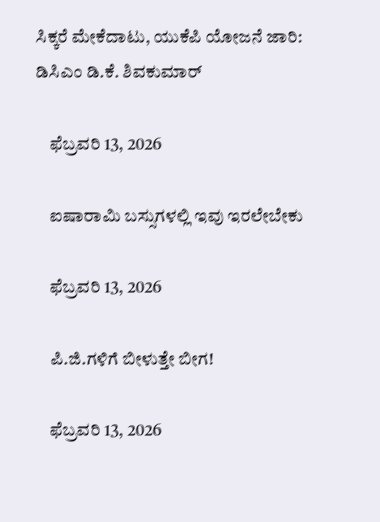ಸಿಕ್ಕರೆ ಮೇಕೆದಾಟು, ಯುಕೆಪಿ ಯೋಜನೆ ಜಾರಿ: ಡಿಸಿಎಂ ಡಿ.ಕೆ. ಶಿವಕುಮಾರ್

    ಫೆಬ್ರವರಿ 13, 2026

    ಐಷಾರಾಮಿ ಬಸ್ಸುಗಳಲ್ಲಿ ಇವು ಇರಲೇಬೇಕು

    ಫೆಬ್ರವರಿ 13, 2026

    ಪಿ.ಜಿ.ಗಳಿಗೆ ಬೀಳುತ್ತೇ‌ ಬೀಗ!

    ಫೆಬ್ರವರಿ 13, 2026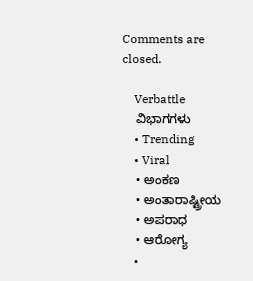Comments are closed.

    Verbattle
    ವಿಭಾಗಗಳು
    • Trending
    • Viral
    • ಅಂಕಣ
    • ಅಂತಾರಾಷ್ಟ್ರೀಯ
    • ಅಪರಾಧ
    • ಆರೋಗ್ಯ
    •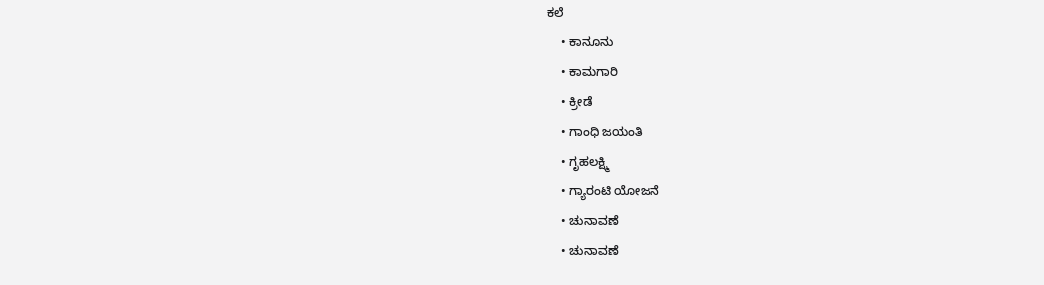ಕಲೆ
    • ಕಾನೂನು
    • ಕಾಮಗಾರಿ
    • ಕ್ರೀಡೆ
    • ಗಾಂಧಿ ಜಯಂತಿ
    • ಗೃಹಲಕ್ಷ್ಮಿ
    • ಗ್ಯಾರಂಟಿ ಯೋಜನೆ
    • ಚುನಾವಣೆ
    • ಚುನಾವಣೆ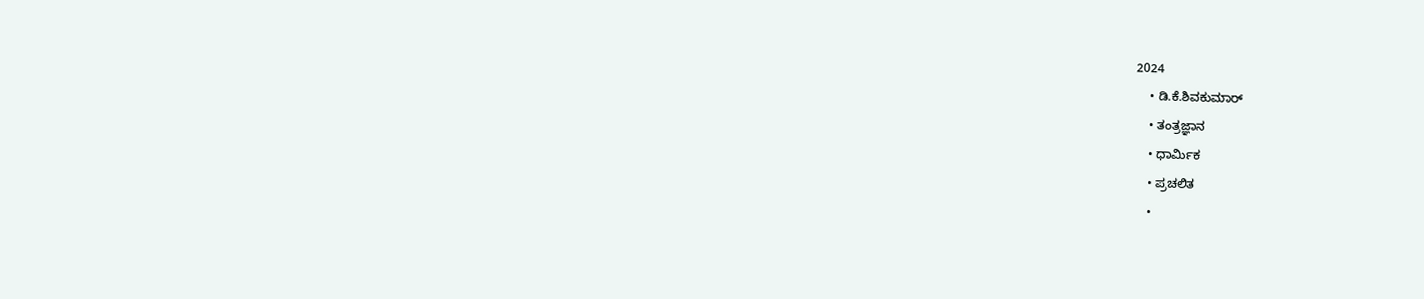2024
    • ಡಿ.ಕೆ.ಶಿವಕುಮಾರ್
    • ತಂತ್ರಜ್ಞಾನ
    • ಧಾರ್ಮಿಕ
    • ಪ್ರಚಲಿತ
    •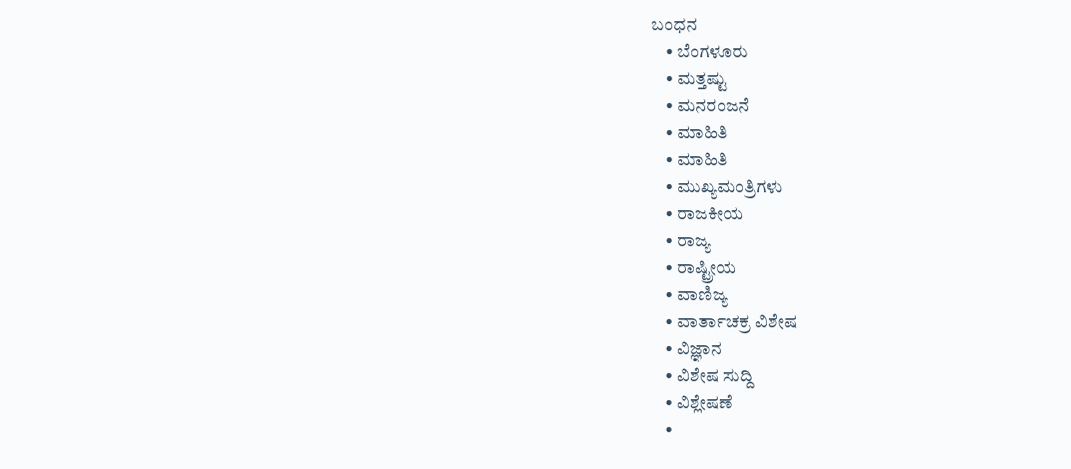ಬಂಧನ
    • ಬೆಂಗಳೂರು
    • ಮತ್ತಷ್ಟು
    • ಮನರಂಜನೆ
    • ಮಾಹಿತಿ
    • ಮಾಹಿತಿ
    • ಮುಖ್ಯಮಂತ್ರಿಗಳು
    • ರಾಜಕೀಯ
    • ರಾಜ್ಯ
    • ರಾಷ್ಟ್ರೀಯ
    • ವಾಣಿಜ್ಯ
    • ವಾರ್ತಾಚಕ್ರ ವಿಶೇಷ
    • ವಿಜ್ಞಾನ
    • ವಿಶೇಷ ಸುದ್ದಿ
    • ವಿಶ್ಲೇಷಣೆ
    •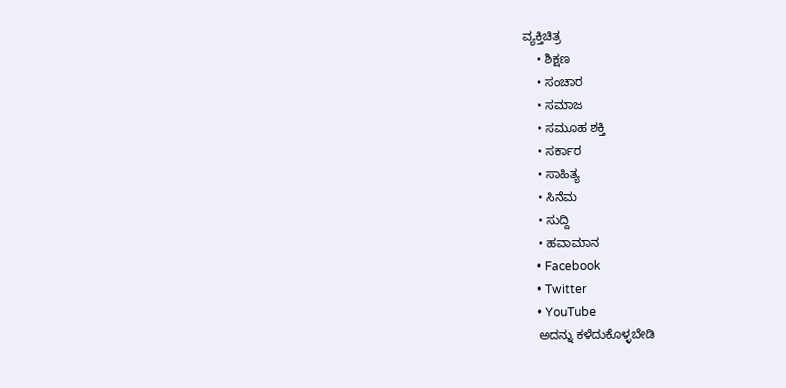ವ್ಯಕ್ತಿಚಿತ್ರ
    • ಶಿಕ್ಷಣ
    • ಸಂಚಾರ
    • ಸಮಾಜ
    • ಸಮೂಹ ಶಕ್ತಿ
    • ಸರ್ಕಾರ
    • ಸಾಹಿತ್ಯ
    • ಸಿನೆಮ
    • ಸುದ್ದಿ
    • ಹವಾಮಾನ
    • Facebook
    • Twitter
    • YouTube
    ಅದನ್ನು ಕಳೆದುಕೊಳ್ಳಬೇಡಿ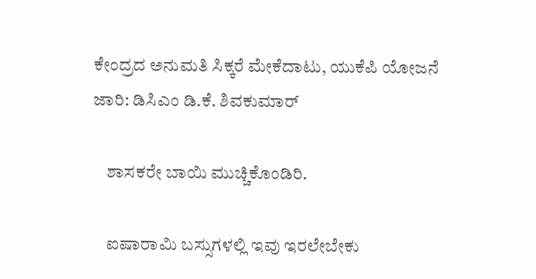ಕೇಂದ್ರದ ಅನುಮತಿ ಸಿಕ್ಕರೆ ಮೇಕೆದಾಟು, ಯುಕೆಪಿ ಯೋಜನೆ ಜಾರಿ: ಡಿಸಿಎಂ ಡಿ.ಕೆ. ಶಿವಕುಮಾರ್

    ಶಾಸಕರೇ ಬಾಯಿ ಮುಚ್ಚಿಕೊಂಡಿರಿ.

    ಐಷಾರಾಮಿ ಬಸ್ಸುಗಳಲ್ಲಿ ಇವು ಇರಲೇಬೇಕು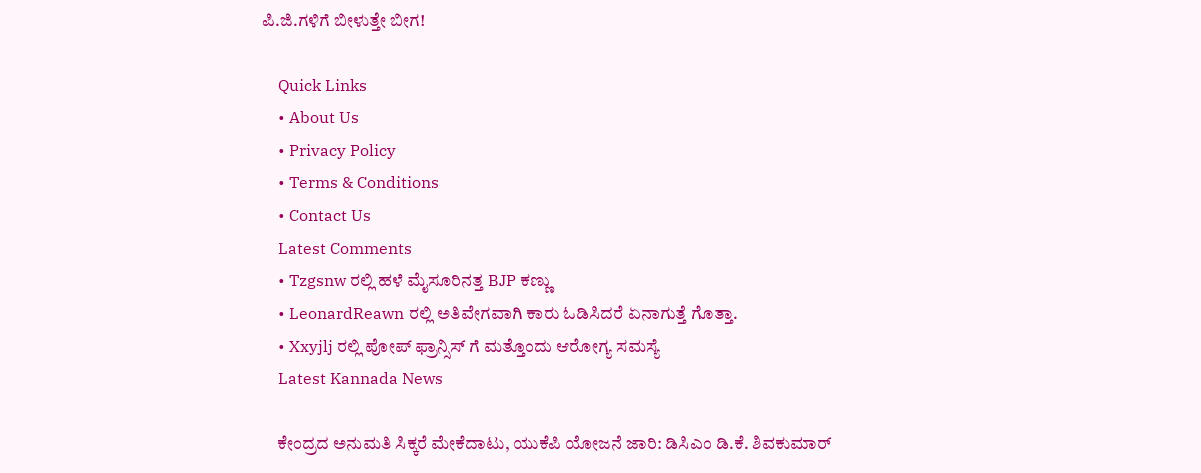ಪಿ.ಜಿ.ಗಳಿಗೆ ಬೀಳುತ್ತೇ‌ ಬೀಗ!

    Quick Links
    • About Us
    • Privacy Policy
    • Terms & Conditions
    • Contact Us
    Latest Comments
    • Tzgsnw ರಲ್ಲಿ ಹಳೆ ಮೈಸೂರಿನತ್ತ BJP ಕಣ್ಣು
    • LeonardReawn ರಲ್ಲಿ ಅತಿವೇಗವಾಗಿ ಕಾರು ಓಡಿಸಿದರೆ ಏನಾಗುತ್ತೆ ಗೊತ್ತಾ.
    • Xxyjlj ರಲ್ಲಿ ಪೋಪ್ ಫ್ರಾನ್ಸಿಸ್ ಗೆ ಮತ್ತೊಂದು ಆರೋಗ್ಯ ಸಮಸ್ಯೆ
    Latest Kannada News

    ಕೇಂದ್ರದ ಅನುಮತಿ ಸಿಕ್ಕರೆ ಮೇಕೆದಾಟು, ಯುಕೆಪಿ ಯೋಜನೆ ಜಾರಿ: ಡಿಸಿಎಂ ಡಿ.ಕೆ. ಶಿವಕುಮಾರ್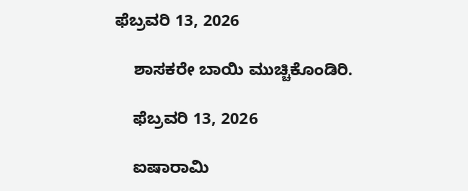ಫೆಬ್ರವರಿ 13, 2026

    ಶಾಸಕರೇ ಬಾಯಿ ಮುಚ್ಚಿಕೊಂಡಿರಿ.

    ಫೆಬ್ರವರಿ 13, 2026

    ಐಷಾರಾಮಿ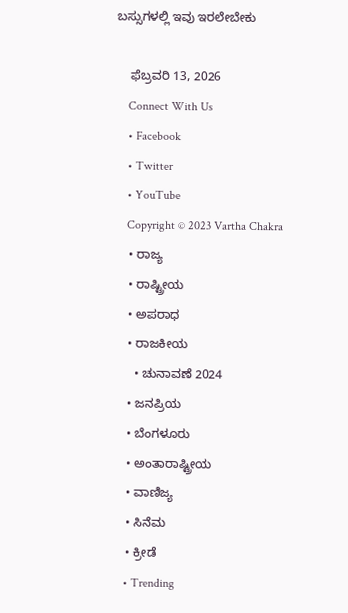ಬಸ್ಸುಗಳಲ್ಲಿ ಇವು ಇರಲೇಬೇಕು

    ಫೆಬ್ರವರಿ 13, 2026
    Connect With Us
    • Facebook
    • Twitter
    • YouTube
    Copyright © 2023 Vartha Chakra
    • ರಾಜ್ಯ
    • ರಾಷ್ಟ್ರೀಯ
    • ಅಪರಾಧ
    • ರಾಜಕೀಯ
      • ಚುನಾವಣೆ 2024
    • ಜನಪ್ರಿಯ
    • ಬೆಂಗಳೂರು
    • ಅಂತಾರಾಷ್ಟ್ರೀಯ
    • ವಾಣಿಜ್ಯ
    • ಸಿನೆಮ
    • ಕ್ರೀಡೆ
    • Trending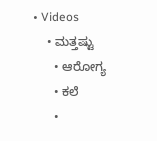• Videos
    • ಮತ್ತಷ್ಟು
      • ಆರೋಗ್ಯ
      • ಕಲೆ
      •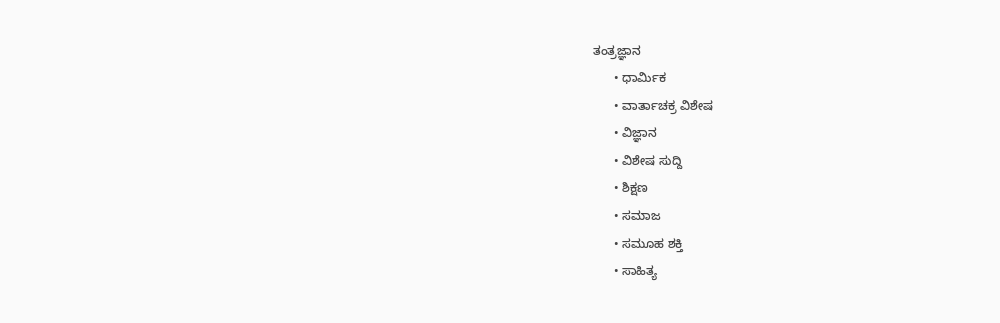ತಂತ್ರಜ್ಞಾನ
      • ಧಾರ್ಮಿಕ
      • ವಾರ್ತಾಚಕ್ರ ವಿಶೇಷ
      • ವಿಜ್ಞಾನ
      • ವಿಶೇಷ ಸುದ್ದಿ
      • ಶಿಕ್ಷಣ
      • ಸಮಾಜ
      • ಸಮೂಹ ಶಕ್ತಿ
      • ಸಾಹಿತ್ಯ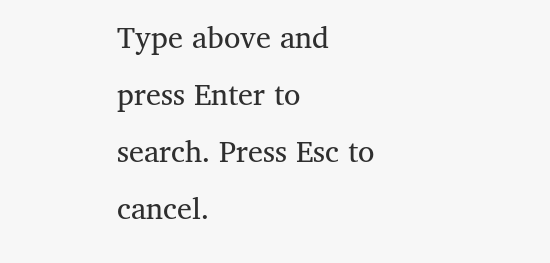Type above and press Enter to search. Press Esc to cancel.